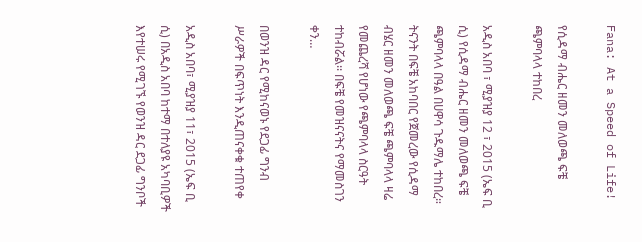Fana: At a Speed of Life!

የሲዳማ ብሔር ዘመን መለወጫ ፍቼ ጫምባላላ ተከበረ

አዲስ አበባ ፣ ሚያዝያ 12 ፣ 2015 (ኤፍ ቢ ሲ) የሲዳማ ብሔር ዘመን መለወጫ ፍቼ ጫምባላላ በዓል በሀዋሳ ጉዱማሌ ተከበረ። ትናንት በፍቼ አከባበር የጀመረው የሲዳማ ብሄር ዘመን መለወጫ ፍቼ ጫምባላላ ዛሬ የመጨረሻ የሆነው የጫምባላላ ስርዓት ተከብሯል፡፡ በፍቼ የመዝናናትና የማመስገን ቀን…

በወንዝ ዳር የሚከናወኑ የደጋፊ ግንብ ሥራዎች በፍጥነት እንዲጠናቀቁ ተጠየቀ

አዲስ አበባ፣ ሚያዝያ 11፣ 2015 (ኤፍ ቢ ሲ) በአዲስ አበባ ከተማ በተለያዩ አካባቢዎች እየተሠሩ የሚገኙ የወንዝ ዳር ደጋፊ ግንቦች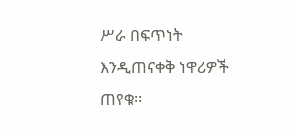ሥራ በፍጥነት እንዲጠናቀቅ ነዋሪዎች ጠየቁ፡፡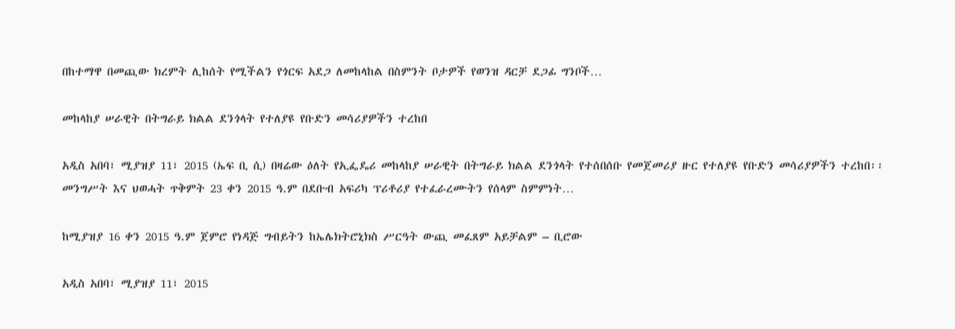በከተማዋ በመጪው ክረምት ሊከሰት የሚችልን የጎርፍ አደጋ ለመከላከል በስምንት ቦታዎች የወንዝ ዳርቻ ደጋፊ ግንቦች…

መከላከያ ሠራዊት በትግራይ ክልል ደንጎላት የተለያዩ የቡድን መሳሪያዎችን ተረከበ

አዲስ አበባ፣ ሚያዝያ 11፣ 2015 (ኤፍ ቢ ሲ) በዛሬው ዕለት የኢፌዴሪ መከላከያ ሠራዊት በትግራይ ክልል ደንጎላት የተሰበሰቡ የመጀመሪያ ዙር የተለያዩ የቡድን መሳሪያዎችን ተረከበ፡፡ መንግሥት እና ህወሓት ጥቅምት 23 ቀን 2015 ዓ.ም በደቡብ አፍሪካ ፕሪቶሪያ የተፈራረሙትን የሰላም ስምምነት…

ከሚያዝያ 16 ቀን 2015 ዓ.ም ጀምሮ የነዳጅ ግብይትን ከኤሌክትሮኒክስ ሥርዓት ውጪ መፈጸም አይቻልም – ቢሮው

አዲስ አበባ፣ ሚያዝያ 11፣ 2015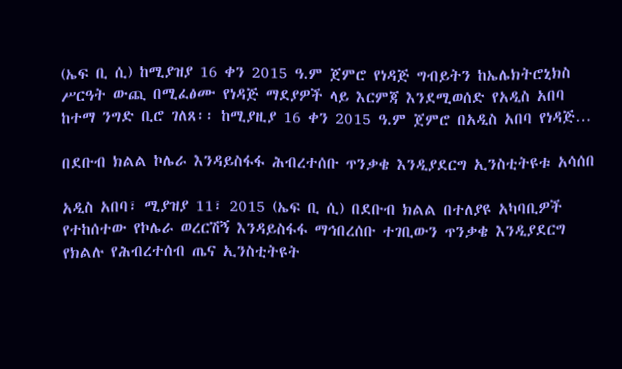(ኤፍ ቢ ሲ) ከሚያዝያ 16 ቀን 2015 ዓ.ም ጀምሮ የነዳጅ ግብይትን ከኤሌክትሮኒክስ ሥርዓት ውጪ በሚፈፅሙ የነዳጅ ማደያዎች ላይ እርምጃ እንደሚወሰድ የአዲስ አበባ ከተማ ንግድ ቢሮ ገለጸ፡፡ ከሚያዚያ 16 ቀን 2015 ዓ.ም ጀምሮ በአዲስ አበባ የነዳጅ…

በደቡብ ክልል ኮሌራ እንዳይስፋፋ ሕብረተሰቡ ጥንቃቄ እንዲያደርግ ኢንስቲትዩቱ አሳሰበ

አዲስ አበባ፣ ሚያዝያ 11፣ 2015 (ኤፍ ቢ ሲ) በደቡብ ክልል በተለያዩ አካባቢዎች የተከሰተው የኮሌራ ወረርሽኝ እንዳይስፋፋ ማኅበረሰቡ ተገቢውን ጥንቃቄ እንዲያደርግ የክልሉ የሕብረተሰብ ጤና ኢንስቲትዩት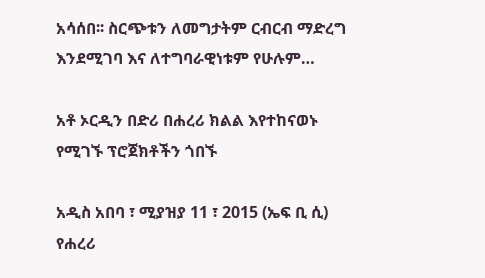አሳሰበ፡፡ ስርጭቱን ለመግታትም ርብርብ ማድረግ እንደሚገባ እና ለተግባራዊነቱም የሁሉም…

አቶ ኦርዲን በድሪ በሐረሪ ክልል እየተከናወኑ የሚገኙ ፕሮጀክቶችን ጎበኙ

አዲስ አበባ ፣ ሚያዝያ 11 ፣ 2015 (ኤፍ ቢ ሲ) የሐረሪ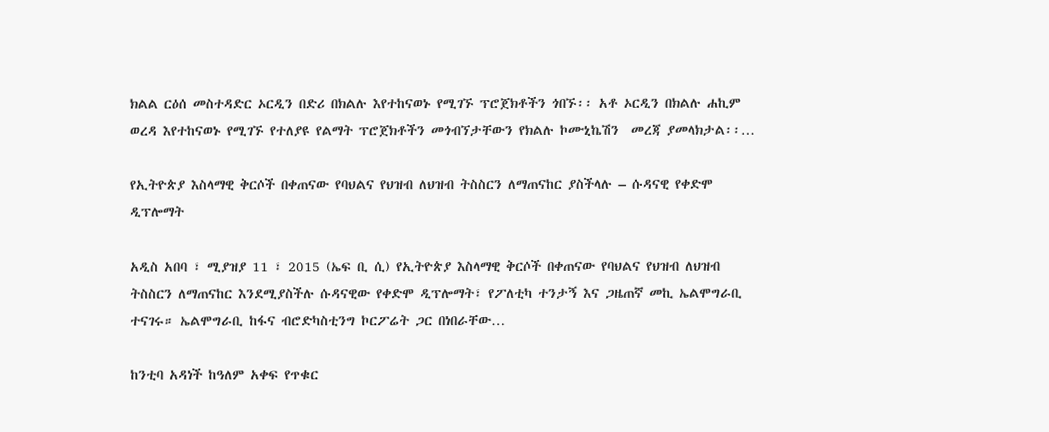ክልል ርዕሰ መስተዳድር ኦርዲን በድሪ በክልሉ እየተከናወኑ የሚገኙ ፕሮጀክቶችን ጎበኙ፡፡ አቶ ኦርዲን በክልሉ ሐኪም ወረዳ እየተከናወኑ የሚገኙ የተለያዩ የልማት ፕሮጀክቶችን መጎብኘታቸውን የክልሉ ኮሙኒኬሽን  መረጃ ያመላክታል፡፡…

የኢትዮጵያ እስላማዊ ቅርሶች በቀጠናው የባህልና የህዝብ ለህዝብ ትስስርን ለማጠናከር ያስችላሉ – ሱዳናዊ የቀድሞ ዲፕሎማት

አዲስ አበባ ፣ ሚያዝያ 11 ፣ 2015 (ኤፍ ቢ ሲ) የኢትዮጵያ እስላማዊ ቅርሶች በቀጠናው የባህልና የህዝብ ለህዝብ ትስስርን ለማጠናከር እንደሚያስችሉ ሱዳናዊው የቀድሞ ዲፕሎማት፣ የፖለቲካ ተንታኝ እና ጋዜጠኛ መኪ ኤልሞግራቢ ተናገሩ። ኤልሞግራቢ ከፋና ብሮድካስቲንግ ኮርፖሬት ጋር በነበራቸው…

ከንቲባ አዳነች ከዓለም አቀፍ የጥቁር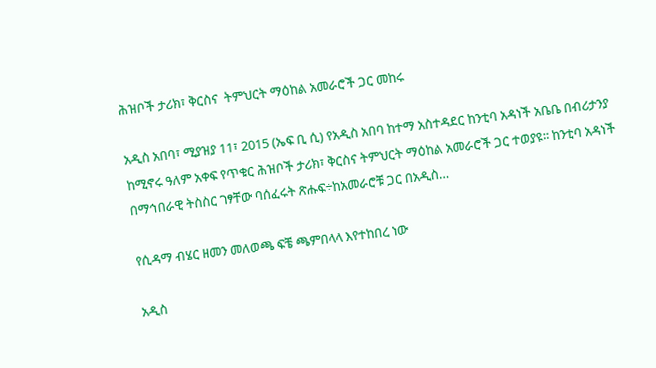ሕዝቦች ታሪክ፣ ቅርስና  ትምህርት ማዕከል አመራሮች ጋር መከሩ

አዲስ አበባ፣ ሚያዝያ 11፣ 2015 (ኤፍ ቢ ሲ) የአዲስ አበባ ከተማ አስተዳደር ከንቲባ አዳነች አቤቤ በብሪታንያ ከሚኖሩ ዓለም አቀፍ የጥቁር ሕዝቦች ታሪክ፣ ቅርስና ትምህርት ማዕከል አመራሮች ጋር ተወያዩ፡፡ ከንቲባ አዳነች በማኅበራዊ ትስስር ገፃቸው ባሰፈሩት ጽሑፍ÷ከአመራሮቹ ጋር በአዲስ…

የሲዳማ ብሄር ዘመን መለወጫ ፍቼ ጫምበላላ እየተከበረ ነው

አዲስ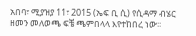አበባ፣ ሚያዝያ 11፣ 2015 (ኤፍ ቢ ሲ) የሲዳማ ብሄር ዘመን መለወጫ ፍቼ ጫምበላላ እየተከበረ ነው፡፡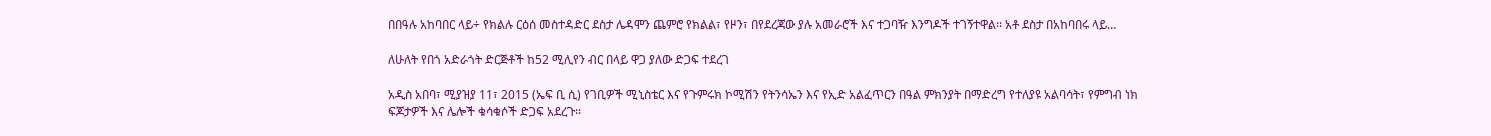በበዓሉ አከባበር ላይ÷ የክልሉ ርዕሰ መስተዳድር ደስታ ሌዳሞን ጨምሮ የክልል፣ የዞን፣ በየደረጃው ያሉ አመራሮች እና ተጋባዥ እንግዶች ተገኝተዋል፡፡ አቶ ደስታ በአከባበሩ ላይ…

ለሁለት የበጎ አድራጎት ድርጅቶች ከ52 ሚሊየን ብር በላይ ዋጋ ያለው ድጋፍ ተደረገ

አዲስ አበባ፣ ሚያዝያ 11፣ 2015 (ኤፍ ቢ ሲ) የገቢዎች ሚኒስቴር እና የጉምሩክ ኮሚሽን የትንሳኤን እና የኢድ አልፈጥርን በዓል ምክንያት በማድረግ የተለያዩ አልባሳት፣ የምግብ ነክ ፍጆታዎች እና ሌሎች ቁሳቁሶች ድጋፍ አደረጉ፡፡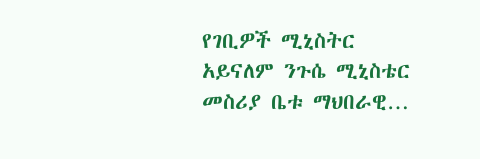የገቢዎች ሚኒስትር አይናለም ንጉሴ ሚኒስቴር መስሪያ ቤቱ ማህበራዊ…